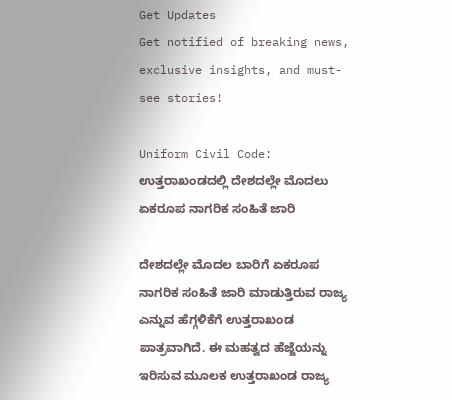Get Updates
Get notified of breaking news, exclusive insights, and must-see stories!

Uniform Civil Code: ಉತ್ತರಾಖಂಡದಲ್ಲಿ ದೇಶದಲ್ಲೇ ಮೊದಲು ಏಕರೂಪ ನಾಗರಿಕ ಸಂಹಿತೆ ಜಾರಿ

ದೇಶದಲ್ಲೇ ಮೊದಲ ಬಾರಿಗೆ ಏಕರೂಪ ನಾಗರಿಕ ಸಂಹಿತೆ ಜಾರಿ ಮಾಡುತ್ತಿರುವ ರಾಜ್ಯ ಎನ್ನುವ ಹೆಗ್ಗಳಿಕೆಗೆ ಉತ್ತರಾಖಂಡ ಪಾತ್ರವಾಗಿದೆ. ಈ ಮಹತ್ವದ ಹೆಜ್ಜೆಯನ್ನು ಇರಿಸುವ ಮೂಲಕ ಉತ್ತರಾಖಂಡ ರಾಜ್ಯ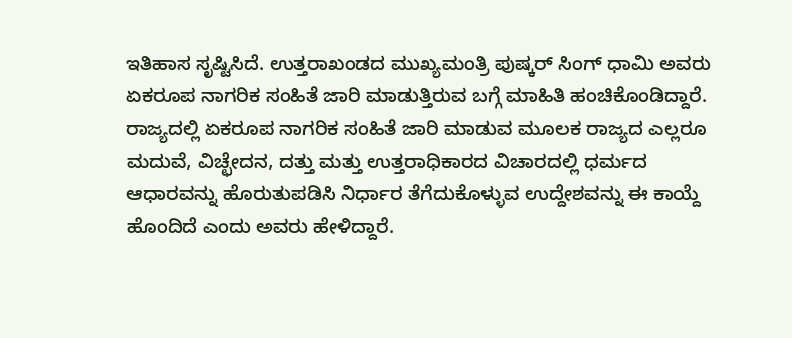ಇತಿಹಾಸ ಸೃಷ್ಟಿಸಿದೆ. ಉತ್ತರಾಖಂಡದ ಮುಖ್ಯಮಂತ್ರಿ ಪುಷ್ಕರ್ ಸಿಂಗ್ ಧಾಮಿ ಅವರು ಏಕರೂಪ ನಾಗರಿಕ ಸಂಹಿತೆ ಜಾರಿ ಮಾಡುತ್ತಿರುವ ಬಗ್ಗೆ ಮಾಹಿತಿ ಹಂಚಿಕೊಂಡಿದ್ದಾರೆ. ರಾಜ್ಯದಲ್ಲಿ ಏಕರೂಪ ನಾಗರಿಕ ಸಂಹಿತೆ ಜಾರಿ ಮಾಡುವ ಮೂಲಕ ರಾಜ್ಯದ ಎಲ್ಲರೂ ಮದುವೆ, ವಿಚ್ಛೇದನ, ದತ್ತು ಮತ್ತು ಉತ್ತರಾಧಿಕಾರದ ವಿಚಾರದಲ್ಲಿ ಧರ್ಮದ ಆಧಾರವನ್ನು ಹೊರುತುಪಡಿಸಿ ನಿರ್ಧಾರ ತೆಗೆದುಕೊಳ್ಳುವ ಉದ್ದೇಶವನ್ನು ಈ ಕಾಯ್ದೆ ಹೊಂದಿದೆ ಎಂದು ಅವರು ಹೇಳಿದ್ದಾರೆ.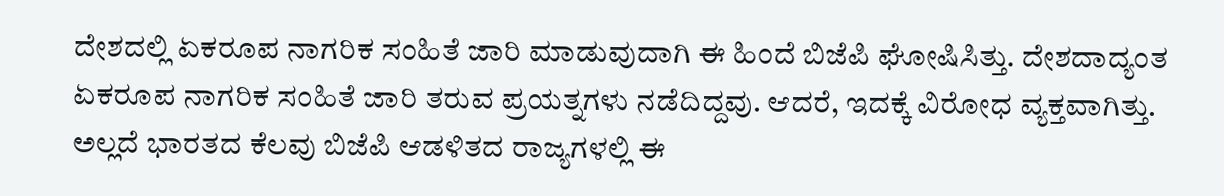ದೇಶದಲ್ಲಿ ಏಕರೂಪ ನಾಗರಿಕ ಸಂಹಿತೆ ಜಾರಿ ಮಾಡುವುದಾಗಿ ಈ ಹಿಂದೆ ಬಿಜೆಪಿ ಘೋಷಿಸಿತ್ತು. ದೇಶದಾದ್ಯಂತ ಏಕರೂಪ ನಾಗರಿಕ ಸಂಹಿತೆ ಜಾರಿ ತರುವ ಪ್ರಯತ್ನಗಳು ನಡೆದಿದ್ದವು. ಆದರೆ, ಇದಕ್ಕೆ ವಿರೋಧ ವ್ಯಕ್ತವಾಗಿತ್ತು. ಅಲ್ಲದೆ ಭಾರತದ ಕೆಲವು ಬಿಜೆಪಿ ಆಡಳಿತದ ರಾಜ್ಯಗಳಲ್ಲಿ ಈ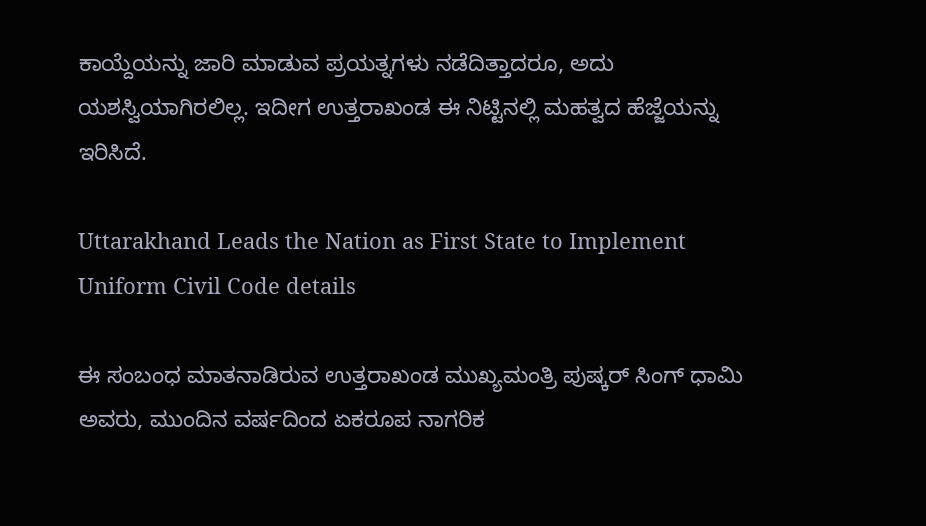ಕಾಯ್ದೆಯನ್ನು ಜಾರಿ ಮಾಡುವ ಪ್ರಯತ್ನಗಳು ನಡೆದಿತ್ತಾದರೂ, ಅದು ಯಶಸ್ವಿಯಾಗಿರಲಿಲ್ಲ. ಇದೀಗ ಉತ್ತರಾಖಂಡ ಈ ನಿಟ್ಟಿನಲ್ಲಿ ಮಹತ್ವದ ಹೆಜ್ಜೆಯನ್ನು ಇರಿಸಿದೆ.

Uttarakhand Leads the Nation as First State to Implement Uniform Civil Code details

ಈ ಸಂಬಂಧ ಮಾತನಾಡಿರುವ ಉತ್ತರಾಖಂಡ ಮುಖ್ಯಮಂತ್ರಿ ಪುಷ್ಕರ್ ಸಿಂಗ್ ಧಾಮಿ ಅವರು, ಮುಂದಿನ ವರ್ಷದಿಂದ ಏಕರೂಪ ನಾಗರಿಕ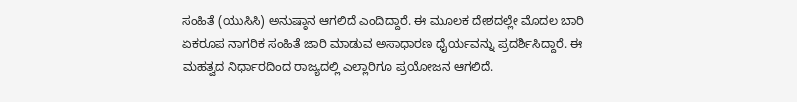ಸಂಹಿತೆ (ಯುಸಿಸಿ) ಅನುಷ್ಠಾನ ಆಗಲಿದೆ ಎಂದಿದ್ದಾರೆ. ಈ ಮೂಲಕ ದೇಶದಲ್ಲೇ ಮೊದಲ ಬಾರಿ ಏಕರೂಪ ನಾಗರಿಕ ಸಂಹಿತೆ ಜಾರಿ ಮಾಡುವ ಅಸಾಧಾರಣ ಧೈರ್ಯವನ್ನು ಪ್ರದರ್ಶಿಸಿದ್ದಾರೆ. ಈ ಮಹತ್ವದ ನಿರ್ಧಾರದಿಂದ ರಾಜ್ಯದಲ್ಲಿ ಎಲ್ಲಾರಿಗೂ ಪ್ರಯೋಜನ ಆಗಲಿದೆ.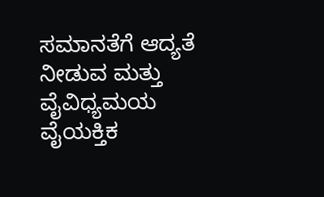ಸಮಾನತೆಗೆ ಆದ್ಯತೆ ನೀಡುವ ಮತ್ತು ವೈವಿಧ್ಯಮಯ ವೈಯಕ್ತಿಕ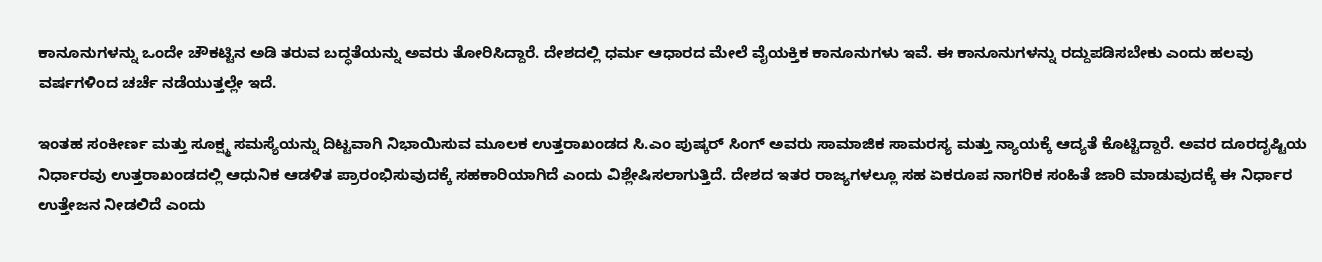ಕಾನೂನುಗಳನ್ನು ಒಂದೇ ಚೌಕಟ್ಟಿನ ಅಡಿ ತರುವ ಬದ್ಧತೆಯನ್ನು ಅವರು ತೋರಿಸಿದ್ದಾರೆ. ದೇಶದಲ್ಲಿ ಧರ್ಮ ಆಧಾರದ ಮೇಲೆ ವೈಯಕ್ತಿಕ ಕಾನೂನುಗಳು ಇವೆ. ಈ ಕಾನೂನುಗಳನ್ನು ರದ್ದುಪಡಿಸಬೇಕು ಎಂದು ಹಲವು ವರ್ಷಗಳಿಂದ ಚರ್ಚೆ ನಡೆಯುತ್ತಲ್ಲೇ ಇದೆ.

ಇಂತಹ ಸಂಕೀರ್ಣ ಮತ್ತು ಸೂಕ್ಷ್ಮ ಸಮಸ್ಯೆಯನ್ನು ದಿಟ್ಟವಾಗಿ ನಿಭಾಯಿಸುವ ಮೂಲಕ ಉತ್ತರಾಖಂಡದ ಸಿ.ಎಂ ಪುಷ್ಕರ್ ಸಿಂಗ್ ಅವರು ಸಾಮಾಜಿಕ ಸಾಮರಸ್ಯ ಮತ್ತು ನ್ಯಾಯಕ್ಕೆ ಆದ್ಯತೆ ಕೊಟ್ಟಿದ್ದಾರೆ. ಅವರ ದೂರದೃಷ್ಟಿಯ ನಿರ್ಧಾರವು ಉತ್ತರಾಖಂಡದಲ್ಲಿ ಆಧುನಿಕ ಆಡಳಿತ ಪ್ರಾರಂಭಿಸುವುದಕ್ಕೆ ಸಹಕಾರಿಯಾಗಿದೆ ಎಂದು ವಿಶ್ಲೇಷಿಸಲಾಗುತ್ತಿದೆ. ದೇಶದ ಇತರ ರಾಜ್ಯಗಳಲ್ಲೂ ಸಹ ಏಕರೂಪ ನಾಗರಿಕ ಸಂಹಿತೆ ಜಾರಿ ಮಾಡುವುದಕ್ಕೆ ಈ ನಿರ್ಧಾರ ಉತ್ತೇಜನ ನೀಡಲಿದೆ ಎಂದು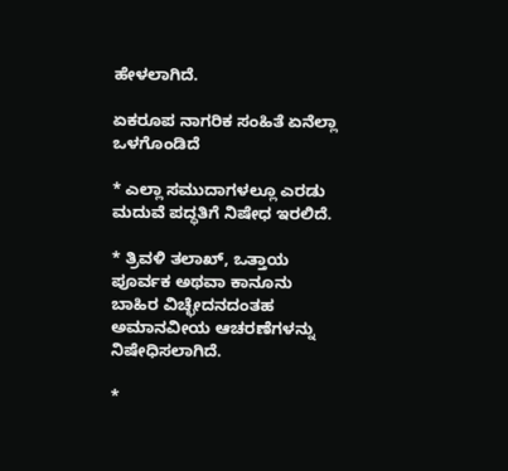ಹೇಳಲಾಗಿದೆ.

ಏಕರೂಪ ನಾಗರಿಕ ಸಂಹಿತೆ ಏನೆಲ್ಲಾ ಒಳಗೊಂಡಿದೆ

* ಎಲ್ಲಾ ಸಮುದಾಗಳಲ್ಲೂ ಎರಡು ಮದುವೆ ಪದ್ಧತಿಗೆ ನಿಷೇಧ ಇರಲಿದೆ.

* ತ್ರಿವಳಿ ತಲಾಖ್, ಒತ್ತಾಯ ಪೂರ್ವಕ ಅಥವಾ ಕಾನೂನು ಬಾಹಿರ ವಿಚ್ಛೇದನದಂತಹ ಅಮಾನವೀಯ ಆಚರಣೆಗಳನ್ನು ನಿಷೇಧಿಸಲಾಗಿದೆ.

*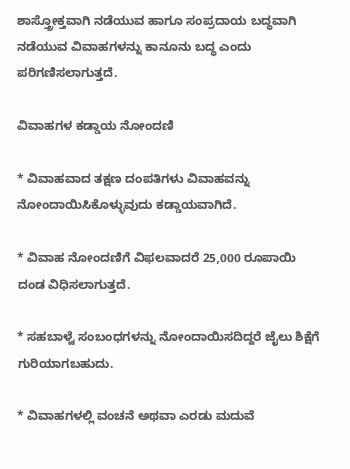ಶಾಸ್ತ್ರೋಕ್ತವಾಗಿ ನಡೆಯುವ ಹಾಗೂ ಸಂಪ್ರದಾಯ ಬದ್ಧವಾಗಿ ನಡೆಯುವ ವಿವಾಹಗಳನ್ನು ಕಾನೂನು ಬದ್ಧ ಎಂದು ಪರಿಗಣಿಸಲಾಗುತ್ತದೆ.

ವಿವಾಹಗಳ ಕಡ್ಡಾಯ ನೋಂದಣಿ

* ವಿವಾಹವಾದ ತಕ್ಷಣ ದಂಪತಿಗಳು ವಿವಾಹವನ್ನು ನೋಂದಾಯಿಸಿಕೊಳ್ಳುವುದು ಕಡ್ಡಾಯವಾಗಿದೆ.

* ವಿವಾಹ ನೋಂದಣಿಗೆ ವಿಫಲವಾದರೆ 25,000 ರೂಪಾಯಿ ದಂಡ ವಿಧಿಸಲಾಗುತ್ತದೆ.

* ಸಹಬಾಳ್ವೆ ಸಂಬಂಧಗಳನ್ನು ನೋಂದಾಯಿಸದಿದ್ದರೆ ಜೈಲು ಶಿಕ್ಷೆಗೆ ಗುರಿಯಾಗಬಹುದು.

* ವಿವಾಹಗಳಲ್ಲಿ ವಂಚನೆ ಅಥವಾ ಎರಡು ಮದುವೆ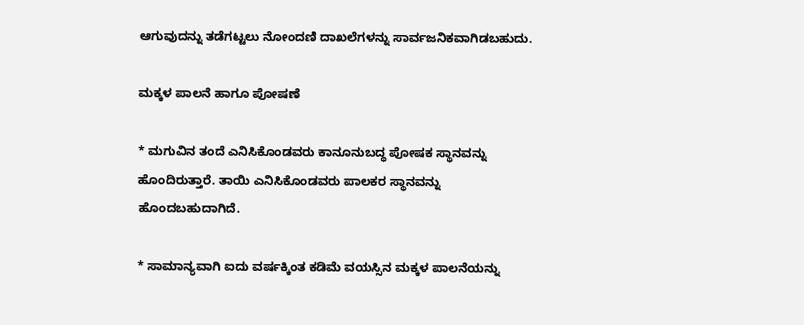ಆಗುವುದನ್ನು ತಡೆಗಟ್ಟಲು ನೋಂದಣಿ ದಾಖಲೆಗಳನ್ನು ಸಾರ್ವಜನಿಕವಾಗಿಡಬಹುದು.

ಮಕ್ಕಳ ಪಾಲನೆ ಹಾಗೂ ಪೋಷಣೆ

* ಮಗುವಿನ ತಂದೆ ಎನಿಸಿಕೊಂಡವರು ಕಾನೂನುಬದ್ಧ ಪೋಷಕ ಸ್ಥಾನವನ್ನು ಹೊಂದಿರುತ್ತಾರೆ. ತಾಯಿ ಎನಿಸಿಕೊಂಡವರು ಪಾಲಕರ ಸ್ಥಾನವನ್ನು ಹೊಂದಬಹುದಾಗಿದೆ.

* ಸಾಮಾನ್ಯವಾಗಿ ಐದು ವರ್ಷಕ್ಕಿಂತ ಕಡಿಮೆ ವಯಸ್ಸಿನ ಮಕ್ಕಳ ಪಾಲನೆಯನ್ನು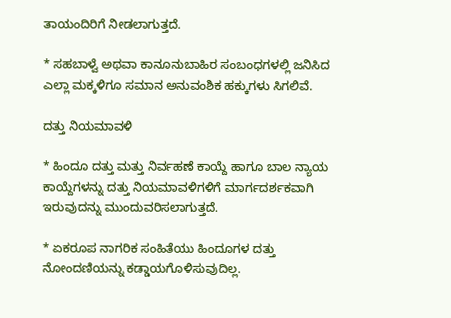ತಾಯಂದಿರಿಗೆ ನೀಡಲಾಗುತ್ತದೆ.

* ಸಹಬಾಳ್ವೆ ಅಥವಾ ಕಾನೂನುಬಾಹಿರ ಸಂಬಂಧಗಳಲ್ಲಿ ಜನಿಸಿದ ಎಲ್ಲಾ ಮಕ್ಕಳಿಗೂ ಸಮಾನ ಅನುವಂಶಿಕ ಹಕ್ಕುಗಳು ಸಿಗಲಿವೆ.

ದತ್ತು ನಿಯಮಾವಳಿ

* ಹಿಂದೂ ದತ್ತು ಮತ್ತು ನಿರ್ವಹಣೆ ಕಾಯ್ದೆ ಹಾಗೂ ಬಾಲ ನ್ಯಾಯ ಕಾಯ್ದೆಗಳನ್ನು ದತ್ತು ನಿಯಮಾವಳಿಗಳಿಗೆ ಮಾರ್ಗದರ್ಶಕವಾಗಿ ಇರುವುದನ್ನು ಮುಂದುವರಿಸಲಾಗುತ್ತದೆ.

* ಏಕರೂಪ ನಾಗರಿಕ ಸಂಹಿತೆಯು ಹಿಂದೂಗಳ ದತ್ತು ನೋಂದಣಿಯನ್ನು ಕಡ್ಡಾಯಗೊಳಿಸುವುದಿಲ್ಲ.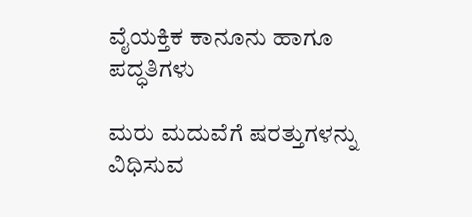ವೈಯಕ್ತಿಕ ಕಾನೂನು ಹಾಗೂ ಪದ್ಧತಿಗಳು

ಮರು ಮದುವೆಗೆ ಷರತ್ತುಗಳನ್ನು ವಿಧಿಸುವ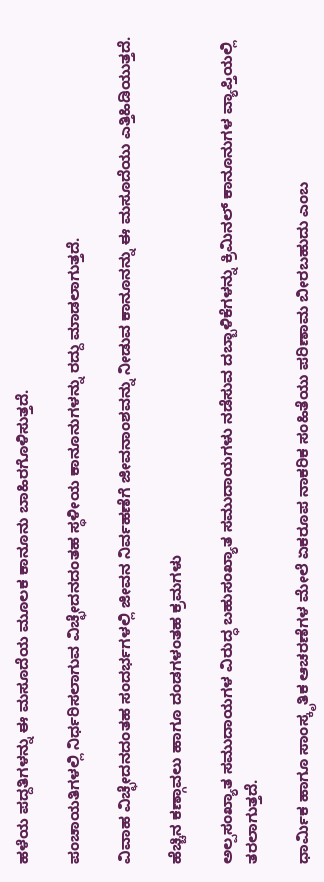ಹಳೆಯ ಪದ್ದತಿಗಳನ್ನು ಈ ಮಸೂದೆಯ ಮೂಲಕ ಕಾನೂನು ಬಾಹಿರಗೊಳಿಸುತ್ತದೆ.

ಪಂಚಾಯತಿಗಳಲ್ಲಿ ನಿರ್ಧರಿಸಲಾಗುವ ವಿಚ್ಛೇದನದಂತಹ ಸ್ಥಳೀಯ ಕಾನೂನುಗಳನ್ನು ರದ್ದು ಮಾಡಲಾಗುತ್ತದೆ.

ವಿವಾಹ ವಿಚ್ಛೇದನದಂತಹ ಸಂದರ್ಭಗಳಲ್ಲಿ ಜೀವನ ನಿರ್ವಹಣೆಗೆ ಜೀವನಾಂಶವನ್ನು ನೀಡುವ ಕಾನೂನನ್ನು ಈ ಮಸೂದೆಯು ಎತ್ತಿಹಿಡಿಯುತ್ತದೆ.

ಹೆಚ್ಚಿನ ಕಣ್ಗಾವಲು ಹಾಗೂ ದಂಡಗಳಂತಹ ಕ್ರಮಗಳು

ಅಲ್ಪಸಂಖ್ಯಾತ ಸಮುದಾಯಗಳ ವಿರುದ್ಧ ಬಹುಸಂಖ್ಯಾತ ಸಮುದಾಯಗಳು ನಡೆಸುವ ದಬ್ಬಾಳಿಕೆಗಳನ್ನು ಕ್ರಿಮಿನಲ್ ಕಾನೂನುಗಳ ವ್ಯಾಪ್ತಿಯಲ್ಲಿ ತರಲಾಗುತ್ತದೆ.

ಧಾರ್ಮಿಕ ಹಾಗೂ ಸಾಂಸ್ಕೃತಿಕ ಆಚರಣೆಗಳ ಮೇಲೆ ಏಕರೂಪ ನಾಕರಿಕ ಸಂಹಿತೆಯು ಪರಿಣಾಮ ಬೀರಬಹುದು ಎಂಬ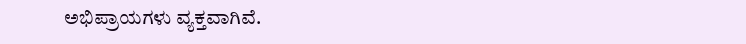ಅಭಿಪ್ರಾಯಗಳು ವ್ಯಕ್ತವಾಗಿವೆ.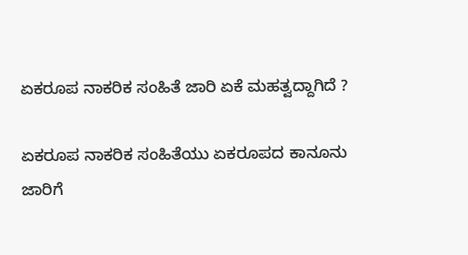ಏಕರೂಪ ನಾಕರಿಕ ಸಂಹಿತೆ ಜಾರಿ ಏಕೆ ಮಹತ್ವದ್ದಾಗಿದೆ ?

ಏಕರೂಪ ನಾಕರಿಕ ಸಂಹಿತೆಯು ಏಕರೂಪದ ಕಾನೂನು ಜಾರಿಗೆ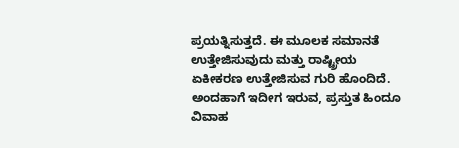ಪ್ರಯತ್ನಿಸುತ್ತದೆ. ಈ ಮೂಲಕ ಸಮಾನತೆ ಉತ್ತೇಜಿಸುವುದು ಮತ್ತು ರಾಷ್ಟ್ರೀಯ ಏಕೀಕರಣ ಉತ್ತೇಜಿಸುವ ಗುರಿ ಹೊಂದಿದೆ. ಅಂದಹಾಗೆ ಇದೀಗ ಇರುವ, ಪ್ರಸ್ತುತ ಹಿಂದೂ ವಿವಾಹ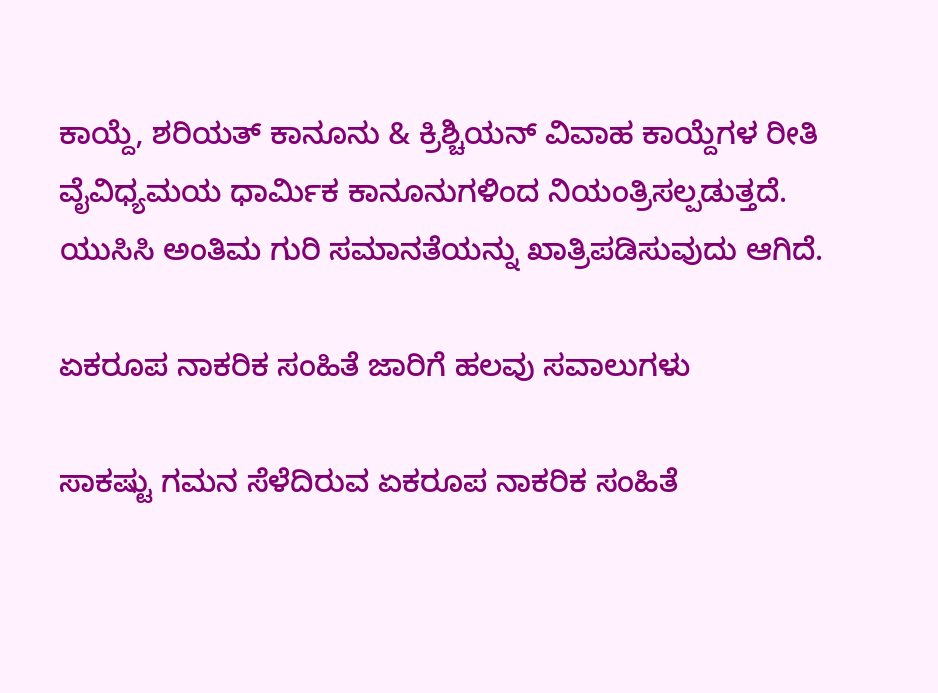ಕಾಯ್ದೆ, ಶರಿಯತ್ ಕಾನೂನು & ಕ್ರಿಶ್ಚಿಯನ್ ವಿವಾಹ ಕಾಯ್ದೆಗಳ ರೀತಿ ವೈವಿಧ್ಯಮಯ ಧಾರ್ಮಿಕ ಕಾನೂನುಗಳಿಂದ ನಿಯಂತ್ರಿಸಲ್ಪಡುತ್ತದೆ. ಯುಸಿಸಿ ಅಂತಿಮ ಗುರಿ ಸಮಾನತೆಯನ್ನು ಖಾತ್ರಿಪಡಿಸುವುದು ಆಗಿದೆ.

ಏಕರೂಪ ನಾಕರಿಕ ಸಂಹಿತೆ ಜಾರಿಗೆ ಹಲವು ಸವಾಲುಗಳು

ಸಾಕಷ್ಟು ಗಮನ ಸೆಳೆದಿರುವ ಏಕರೂಪ ನಾಕರಿಕ ಸಂಹಿತೆ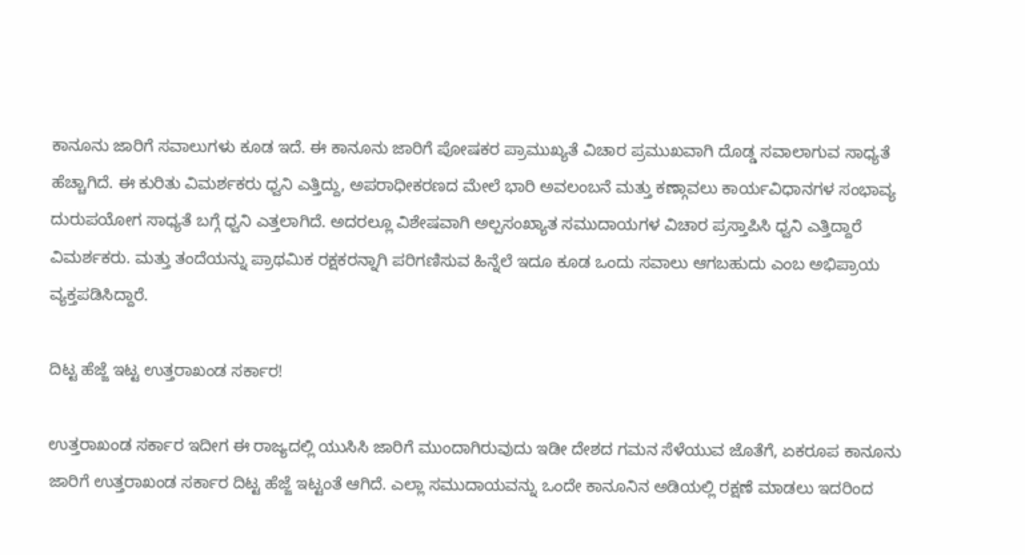ಕಾನೂನು ಜಾರಿಗೆ ಸವಾಲುಗಳು ಕೂಡ ಇದೆ. ಈ ಕಾನೂನು ಜಾರಿಗೆ ಪೋಷಕರ ಪ್ರಾಮುಖ್ಯತೆ ವಿಚಾರ ಪ್ರಮುಖವಾಗಿ ದೊಡ್ಡ ಸವಾಲಾಗುವ ಸಾಧ್ಯತೆ ಹೆಚ್ಚಾಗಿದೆ. ಈ ಕುರಿತು ವಿಮರ್ಶಕರು ಧ್ವನಿ ಎತ್ತಿದ್ದು, ಅಪರಾಧೀಕರಣದ ಮೇಲೆ ಭಾರಿ ಅವಲಂಬನೆ ಮತ್ತು ಕಣ್ಗಾವಲು ಕಾರ್ಯವಿಧಾನಗಳ ಸಂಭಾವ್ಯ ದುರುಪಯೋಗ ಸಾಧ್ಯತೆ ಬಗ್ಗೆ ಧ್ವನಿ ಎತ್ತಲಾಗಿದೆ. ಅದರಲ್ಲೂ ವಿಶೇಷವಾಗಿ ಅಲ್ಪಸಂಖ್ಯಾತ ಸಮುದಾಯಗಳ ವಿಚಾರ ಪ್ರಸ್ತಾಪಿಸಿ ಧ್ವನಿ ಎತ್ತಿದ್ದಾರೆ ವಿಮರ್ಶಕರು. ಮತ್ತು ತಂದೆಯನ್ನು ಪ್ರಾಥಮಿಕ ರಕ್ಷಕರನ್ನಾಗಿ ಪರಿಗಣಿಸುವ ಹಿನ್ನೆಲೆ ಇದೂ ಕೂಡ ಒಂದು ಸವಾಲು ಆಗಬಹುದು ಎಂಬ ಅಭಿಪ್ರಾಯ ವ್ಯಕ್ತಪಡಿಸಿದ್ದಾರೆ.

ದಿಟ್ಟ ಹೆಜ್ಜೆ ಇಟ್ಟ ಉತ್ತರಾಖಂಡ ಸರ್ಕಾರ!

ಉತ್ತರಾಖಂಡ ಸರ್ಕಾರ ಇದೀಗ ಈ ರಾಜ್ಯದಲ್ಲಿ ಯುಸಿಸಿ ಜಾರಿಗೆ ಮುಂದಾಗಿರುವುದು ಇಡೀ ದೇಶದ ಗಮನ ಸೆಳೆಯುವ ಜೊತೆಗೆ, ಏಕರೂಪ ಕಾನೂನು ಜಾರಿಗೆ ಉತ್ತರಾಖಂಡ ಸರ್ಕಾರ ದಿಟ್ಟ ಹೆಜ್ಜೆ ಇಟ್ಟಂತೆ ಆಗಿದೆ. ಎಲ್ಲಾ ಸಮುದಾಯವನ್ನು ಒಂದೇ ಕಾನೂನಿನ ಅಡಿಯಲ್ಲಿ ರಕ್ಷಣೆ ಮಾಡಲು ಇದರಿಂದ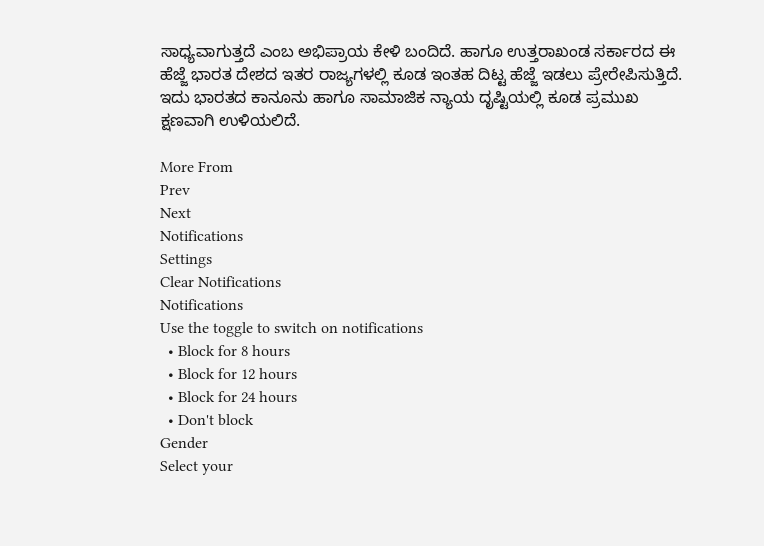ಸಾಧ್ಯವಾಗುತ್ತದೆ ಎಂಬ ಅಭಿಪ್ರಾಯ ಕೇಳಿ ಬಂದಿದೆ. ಹಾಗೂ ಉತ್ತರಾಖಂಡ ಸರ್ಕಾರದ ಈ ಹೆಜ್ಜೆ ಭಾರತ ದೇಶದ ಇತರ ರಾಜ್ಯಗಳಲ್ಲಿ ಕೂಡ ಇಂತಹ ದಿಟ್ಟ ಹೆಜ್ಜೆ ಇಡಲು ಪ್ರೇರೇಪಿಸುತ್ತಿದೆ. ಇದು ಭಾರತದ ಕಾನೂನು ಹಾಗೂ ಸಾಮಾಜಿಕ ನ್ಯಾಯ ದೃಷ್ಟಿಯಲ್ಲಿ ಕೂಡ ಪ್ರಮುಖ ಕ್ಷಣವಾಗಿ ಉಳಿಯಲಿದೆ.

More From
Prev
Next
Notifications
Settings
Clear Notifications
Notifications
Use the toggle to switch on notifications
  • Block for 8 hours
  • Block for 12 hours
  • Block for 24 hours
  • Don't block
Gender
Select your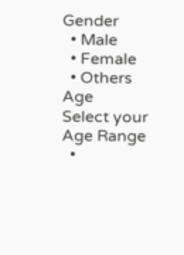Gender
  • Male
  • Female
  • Others
Age
Select your Age Range
  •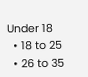Under 18
  • 18 to 25
  • 26 to 35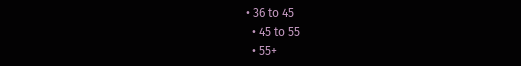• 36 to 45
  • 45 to 55
  • 55+